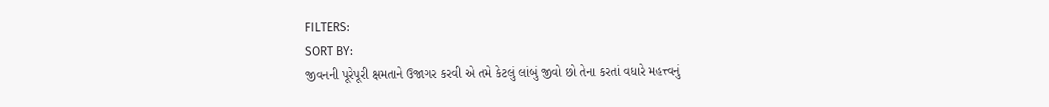FILTERS:
SORT BY:
જીવનની પૂરેપૂરી ક્ષમતાને ઉજાગર કરવી એ તમે કેટલું લાંબું જીવો છો તેના કરતાં વધારે મહત્ત્વનું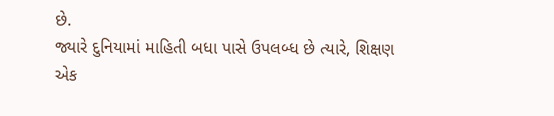છે.
જ્યારે દુનિયામાં માહિતી બધા પાસે ઉપલબ્ધ છે ત્યારે, શિક્ષણ એક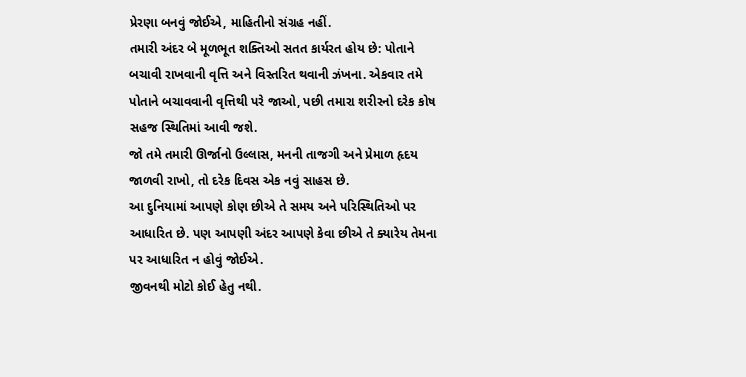પ્રેરણા બનવું જોઈએ, માહિતીનો સંગ્રહ નહીં.
તમારી અંદર બે મૂળભૂત શક્તિઓ સતત કાર્યરત હોય છે: પોતાને બચાવી રાખવાની વૃત્તિ અને વિસ્તરિત થવાની ઝંખના. એકવાર તમે પોતાને બચાવવાની વૃત્તિથી પરે જાઓ, પછી તમારા શરીરનો દરેક કોષ સહજ સ્થિતિમાં આવી જશે.
જો તમે તમારી ઊર્જાનો ઉલ્લાસ, મનની તાજગી અને પ્રેમાળ હૃદય જાળવી રાખો, તો દરેક દિવસ એક નવું સાહસ છે.
આ દુનિયામાં આપણે કોણ છીએ તે સમય અને પરિસ્થિતિઓ પર આધારિત છે. પણ આપણી અંદર આપણે કેવા છીએ તે ક્યારેય તેમના પર આધારિત ન હોવું જોઈએ.
જીવનથી મોટો કોઈ હેતુ નથી.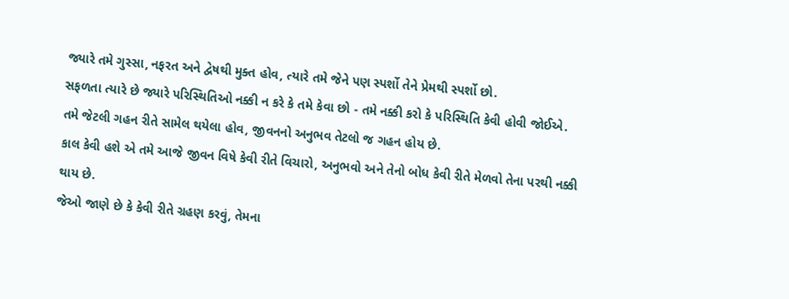જ્યારે તમે ગુસ્સા, નફરત અને દ્વેષથી મુક્ત હોવ, ત્યારે તમે જેને પણ સ્પર્શો તેને પ્રેમથી સ્પર્શો છો.
સફળતા ત્યારે છે જ્યારે પરિસ્થિતિઓ નક્કી ન કરે કે તમે કેવા છો - તમે નક્કી કરો કે પરિસ્થિતિ કેવી હોવી જોઈએ.
તમે જેટલી ગહન રીતે સામેલ થયેલા હોવ, જીવનનો અનુભવ તેટલો જ ગહન હોય છે.
કાલ કેવી હશે એ તમે આજે જીવન વિષે કેવી રીતે વિચારો, અનુભવો અને તેનો બોધ કેવી રીતે મેળવો તેના પરથી નક્કી થાય છે.
જેઓ જાણે છે કે કેવી રીતે ગ્રહણ કરવું, તેમના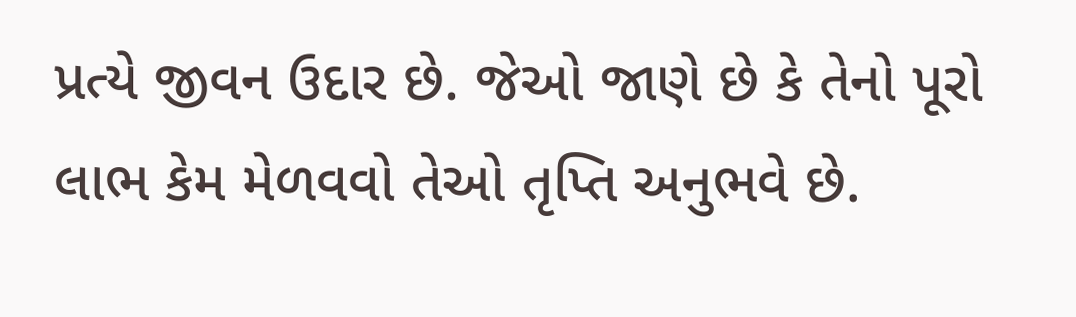પ્રત્યે જીવન ઉદાર છે. જેઓ જાણે છે કે તેનો પૂરો લાભ કેમ મેળવવો તેઓ તૃપ્તિ અનુભવે છે.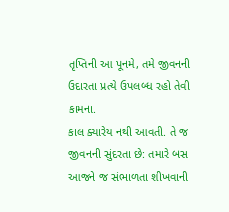તૃપ્તિની આ પૂનમે, તમે જીવનની ઉદારતા પ્રત્યે ઉપલબ્ધ રહો તેવી કામના.
કાલ ક્યારેય નથી આવતી. તે જ જીવનની સુંદરતા છે: તમારે બસ આજને જ સંભાળતા શીખવાની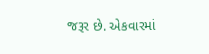જરૂર છે. એકવારમાં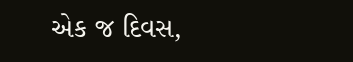એક જ દિવસ,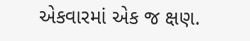એકવારમાં એક જ ક્ષણ.